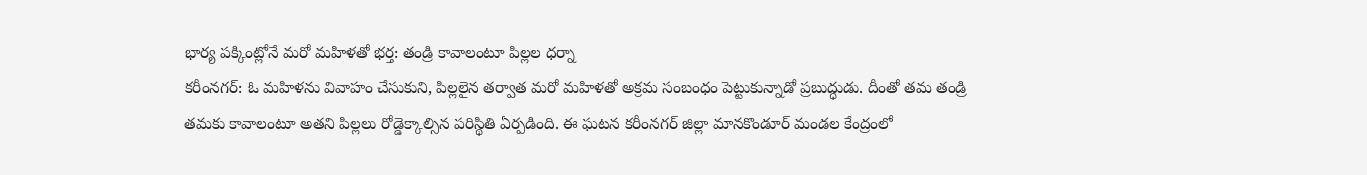భార్య పక్కింట్లోనే మరో మహిళతో భర్త: తండ్రి కావాలంటూ పిల్లల ధర్నా
కరీంనగర్: ఓ మహిళను వివాహం చేసుకుని, పిల్లలైన తర్వాత మరో మహిళతో అక్రమ సంబంధం పెట్టుకున్నాడో ప్రబుద్ధుడు. దీంతో తమ తండ్రి తమకు కావాలంటూ అతని పిల్లలు రోడ్డెక్కాల్సిన పరిస్థితి ఏర్పడింది. ఈ ఘటన కరీంనగర్ జిల్లా మానకొండూర్ మండల కేంద్రంలో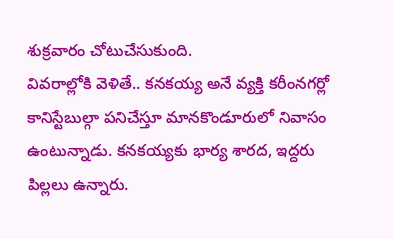శుక్రవారం చోటుచేసుకుంది.
వివరాల్లోకి వెళితే.. కనకయ్య అనే వ్యక్తి కరీంనగర్లో కానిస్టేబుల్గా పనిచేస్తూ మానకొండూరులో నివాసం ఉంటున్నాడు. కనకయ్యకు భార్య శారద, ఇద్దరు పిల్లలు ఉన్నారు.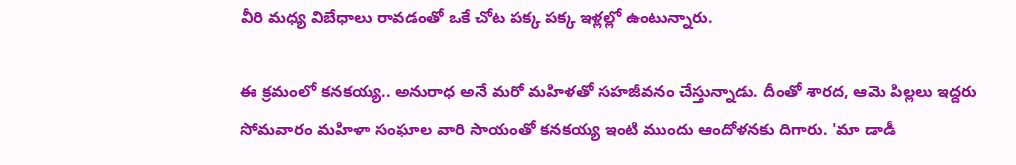వీరి మధ్య విబేధాలు రావడంతో ఒకే చోట పక్క పక్క ఇళ్లల్లో ఉంటున్నారు.

ఈ క్రమంలో కనకయ్య.. అనురాధ అనే మరో మహిళతో సహజీవనం చేస్తున్నాడు. దీంతో శారద, ఆమె పిల్లలు ఇద్దరు సోమవారం మహిళా సంఘాల వారి సాయంతో కనకయ్య ఇంటి ముందు ఆందోళనకు దిగారు. 'మా డాడీ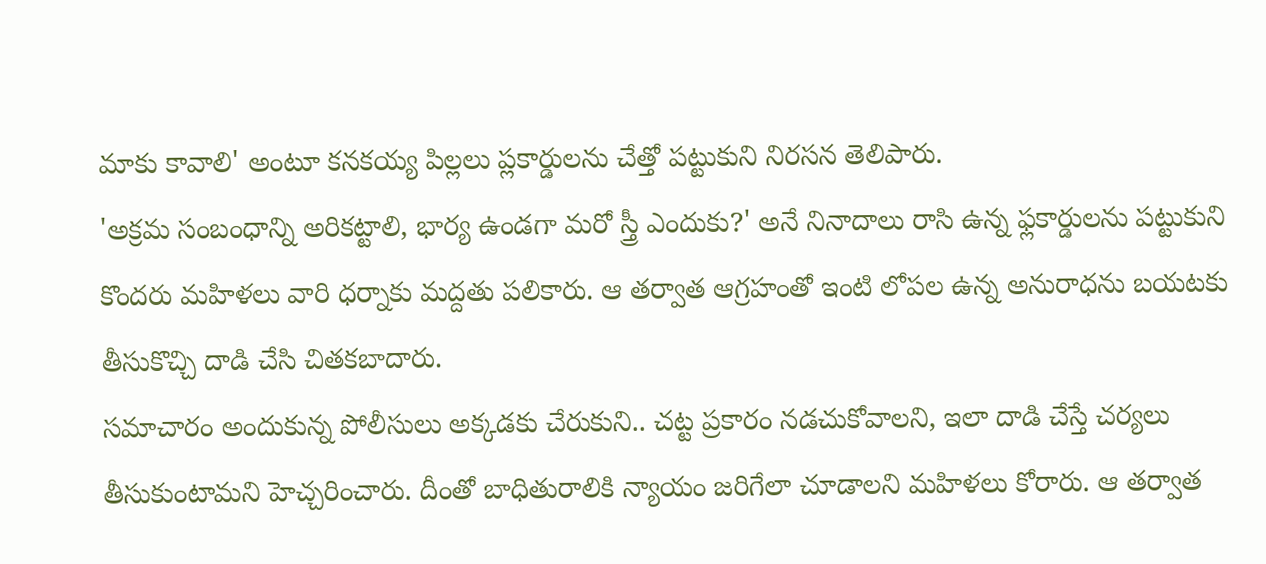మాకు కావాలి' అంటూ కనకయ్య పిల్లలు ప్లకార్డులను చేత్తో పట్టుకుని నిరసన తెలిపారు.
'అక్రమ సంబంధాన్ని అరికట్టాలి, భార్య ఉండగా మరో స్త్రీ ఎందుకు?' అనే నినాదాలు రాసి ఉన్న ఫ్లకార్డులను పట్టుకుని కొందరు మహిళలు వారి ధర్నాకు మద్దతు పలికారు. ఆ తర్వాత ఆగ్రహంతో ఇంటి లోపల ఉన్న అనురాధను బయటకు తీసుకొచ్చి దాడి చేసి చితకబాదారు.
సమాచారం అందుకున్న పోలీసులు అక్కడకు చేరుకుని.. చట్ట ప్రకారం నడచుకోవాలని, ఇలా దాడి చేస్తే చర్యలు తీసుకుంటామని హెచ్చరించారు. దీంతో బాధితురాలికి న్యాయం జరిగేలా చూడాలని మహిళలు కోరారు. ఆ తర్వాత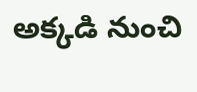అక్కడి నుంచి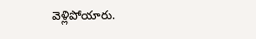వెళ్లిపోయారు.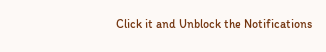Click it and Unblock the Notifications